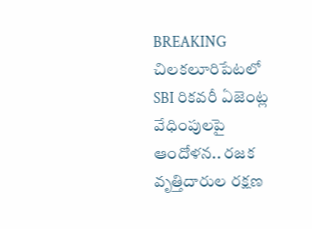BREAKING
చిలకలూరిపేటలో SBI రికవరీ ఏజెంట్ల వేధింపులపై ఆందోళన.. రజక వృత్తిదారుల రక్షణ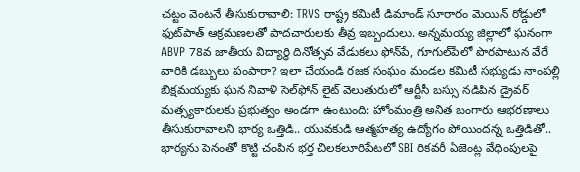చట్టం వెంటనే తీసుకురావాలి: TRVS రాష్ట్ర కమిటీ డిమాండ్ సూరారం మెయిన్ రోడ్డులో ఫుట్‌పాత్ ఆక్రమణలతో పాదచారులకు తీవ్ర ఇబ్బందులు. అన్నమయ్య జిల్లాలో ఘనంగా ABVP 78వ జాతీయ విద్యార్థి దినోత్సవ వేడుకలు ఫోన్‌పే, గూగుల్‌పేలో పొరపాటున వేరే వారికి డబ్బులు పంపారా? ఇలా చేయండి రజక సంఘం మండల కమిటీ సభ్యుడు నాంపల్లి బిక్షమయ్యకు ఘన నివాళి సెల్‌ఫోన్ లైట్ వెలుతురులో ఆర్టీసీ బస్సు నడిపిన డ్రైవర్ మత్స్యకారులకు ప్రభుత్వం అండగా ఉంటుంది: హోంమంత్రి అనిత బంగారు ఆభరణాలు తీసుకురావాలని భార్య ఒత్తిడి.. యువకుడి ఆత్మహత్య ఉద్యోగం పోయిందన్న ఒత్తిడితో.. భార్యను పెనంతో కొట్టి చంపిన భర్త చిలకలూరిపేటలో SBI రికవరీ ఏజెంట్ల వేధింపులపై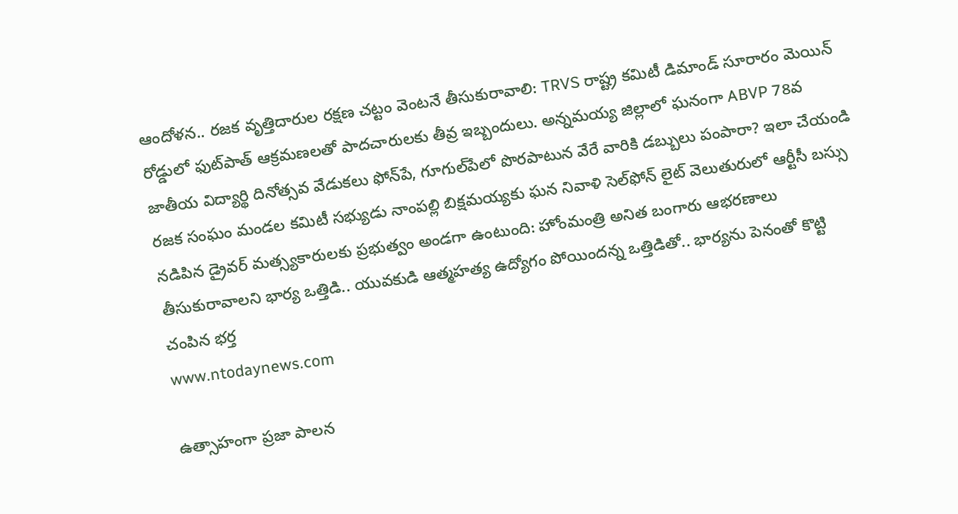ఆందోళన.. రజక వృత్తిదారుల రక్షణ చట్టం వెంటనే తీసుకురావాలి: TRVS రాష్ట్ర కమిటీ డిమాండ్ సూరారం మెయిన్ రోడ్డులో ఫుట్‌పాత్ ఆక్రమణలతో పాదచారులకు తీవ్ర ఇబ్బందులు. అన్నమయ్య జిల్లాలో ఘనంగా ABVP 78వ జాతీయ విద్యార్థి దినోత్సవ వేడుకలు ఫోన్‌పే, గూగుల్‌పేలో పొరపాటున వేరే వారికి డబ్బులు పంపారా? ఇలా చేయండి రజక సంఘం మండల కమిటీ సభ్యుడు నాంపల్లి బిక్షమయ్యకు ఘన నివాళి సెల్‌ఫోన్ లైట్ వెలుతురులో ఆర్టీసీ బస్సు నడిపిన డ్రైవర్ మత్స్యకారులకు ప్రభుత్వం అండగా ఉంటుంది: హోంమంత్రి అనిత బంగారు ఆభరణాలు తీసుకురావాలని భార్య ఒత్తిడి.. యువకుడి ఆత్మహత్య ఉద్యోగం పోయిందన్న ఒత్తిడితో.. భార్యను పెనంతో కొట్టి చంపిన భర్త
www.ntodaynews.com

ఉత్సాహంగా ప్రజా పాలన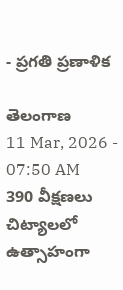- ప్రగతి ప్రణాళిక

తెలంగాణ
11 Mar, 2026 - 07:50 AM
390 వీక్షణలు
చిట్యాలలో ఉత్సాహంగా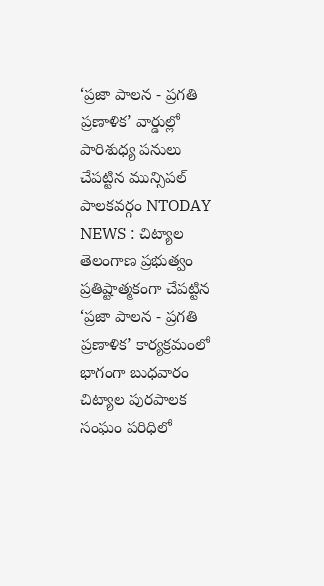‘ప్రజా పాలన - ప్రగతి ప్రణాళిక’ వార్డుల్లో పారిశుధ్య పనులు చేపట్టిన మున్సిపల్ పాలకవర్గం NTODAY NEWS : చిట్యాల తెలంగాణ ప్రభుత్వం ప్రతిష్టాత్మకంగా చేపట్టిన ‘ప్రజా పాలన - ప్రగతి ప్రణాళిక’ కార్యక్రమంలో భాగంగా బుధవారం చిట్యాల పురపాలక సంఘం పరిధిలో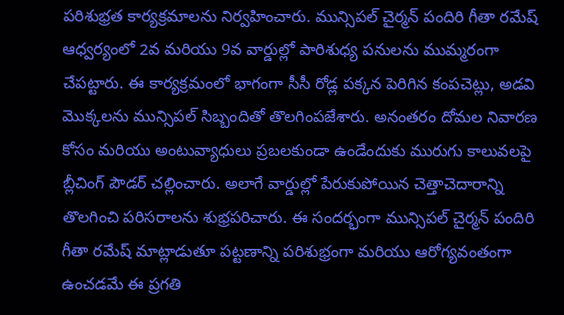పరిశుభ్రత కార్యక్రమాలను నిర్వహించారు. మున్సిపల్ చైర్మన్ పందిరి గీతా రమేష్ ఆధ్వర్యంలో 2వ మరియు 9వ వార్డుల్లో పారిశుధ్య పనులను ముమ్మరంగా చేపట్టారు. ఈ కార్యక్రమంలో భాగంగా సీసీ రోడ్ల పక్కన పెరిగిన కంపచెట్లు, అడవి మొక్కలను మున్సిపల్ సిబ్బందితో తొలగింపజేశారు. అనంతరం దోమల నివారణ కోసం మరియు అంటువ్యాధులు ప్రబలకుండా ఉండేందుకు మురుగు కాలువలపై బ్లీచింగ్ పౌడర్ చల్లించారు. అలాగే వార్డుల్లో పేరుకుపోయిన చెత్తాచెదారాన్ని తొలగించి పరిసరాలను శుభ్రపరిచారు. ఈ సందర్భంగా మున్సిపల్ చైర్మన్ పందిరి గీతా రమేష్ మాట్లాడుతూ పట్టణాన్ని పరిశుభ్రంగా మరియు ఆరోగ్యవంతంగా ఉంచడమే ఈ ప్రగతి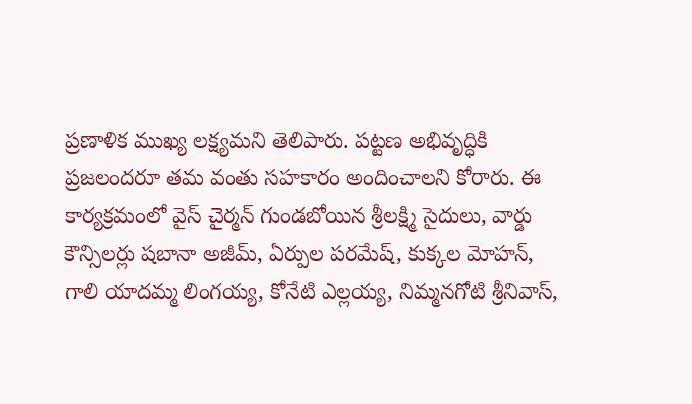ప్రణాళిక ముఖ్య లక్ష్యమని తెలిపారు. పట్టణ అభివృద్ధికి ప్రజలందరూ తమ వంతు సహకారం అందించాలని కోరారు. ఈ కార్యక్రమంలో వైస్ చైర్మన్ గుండబోయిన శ్రీలక్ష్మి సైదులు, వార్డు కౌన్సిలర్లు షబానా అజీమ్, ఏర్పుల పరమేష్, కుక్కల మోహన్, గాలి యాదమ్మ లింగయ్య, కోనేటి ఎల్లయ్య, నిమ్మనగోటి శ్రీనివాస్,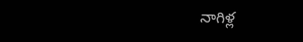నాగిళ్ల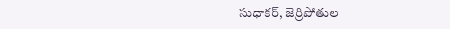సుధాకర్, జెర్రిపోతుల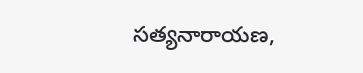సత్యనారాయణ,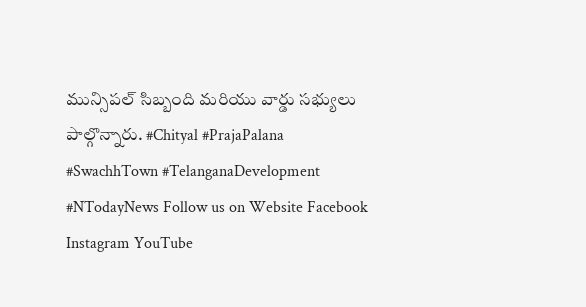మున్సిపల్ సిబ్బంది మరియు వార్డు సభ్యులు పాల్గొన్నారు. #Chityal #PrajaPalana #SwachhTown #TelanganaDevelopment #NTodayNews Follow us on Website Facebook Instagram YouTube